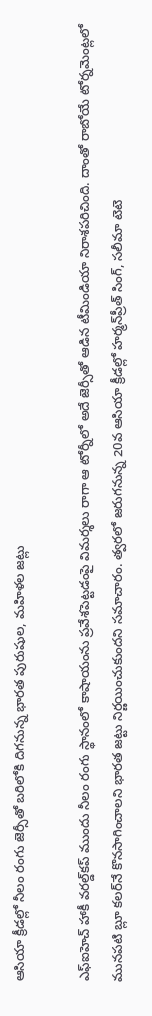ఆసియా క్రీడల్లో నీలం రంగు జెర్సీతో బరిలోకి దిగనున్న భారత పురుషుల, మహిళల జట్లు

ఎఫ్‌ఐహెచ్ హాకీ వరల్డ్‌కప్‌ ముందు నీలం రంగు స్థానంలో కాషాయంను ప్రవేశపెట్టడంపై విమర్శలు రాగా ఆ టోర్నీలో అదే జెర్సీతో ఆడిన టీమిండియా నిరాశపరిచింది. దాంతో రాబోయే టోర్నమెంట్లలో మునపటి బ్లూ కలర్‌నే కొనసాగించాలని భారత జట్టు నిర్ణయించుకుందని సమాచారం. త్వరలో జరుగనున్న 20వ ఆసియా క్రీడల్లో హర్మన్‌ప్రీత్ సింగ్, సలీమా టెటె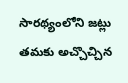సారథ్యంలోని జట్లు తమకు అచ్చొచ్చిన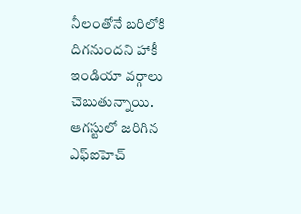నీలంతోనే బరిలోకి దిగనుందని హాకీ ఇండియా వర్గాలు చెబుతున్నాయి. ఆగస్టులో జరిగిన ఎఫ్‌ఐహెచ్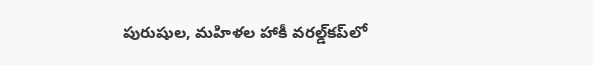పురుషుల, మహిళల హాకీ వరల్డ్‌కప్‌లో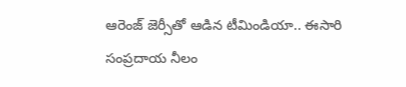ఆరెంజ్ జెర్సీతో ఆడిన టీమిండియా.. ఈసారి సంప్రదాయ నీలం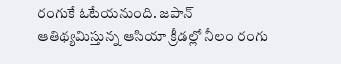రంగుకే ఓటేయనుంది. జపాన్ ఆతిథ్యమిస్తున్న ఆసియా క్రీడల్లో నీలం రంగు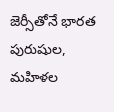జెర్సీతోనే భారత పురుషుల, మహిళల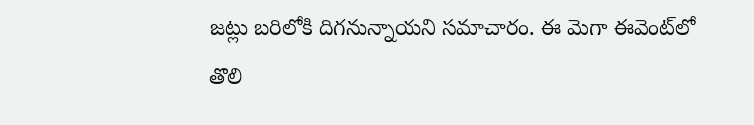జట్లు బరిలోకి దిగనున్నాయని సమాచారం. ఈ మెగా ఈవెంట్‌లో తొలి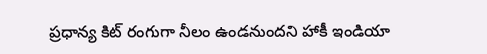ప్రధాన్య కిట్‌ రంగుగా నీలం ఉండనుందని హాకీ ఇండియా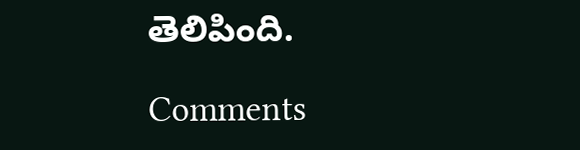తెలిపింది.

Comments